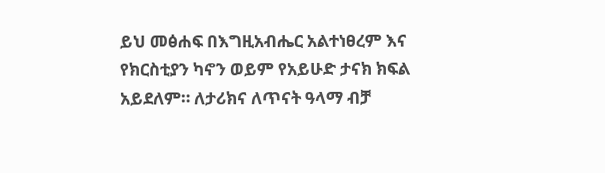ይህ መፅሐፍ በእግዚአብሔር አልተነፀረም እና የክርስቲያን ካኖን ወይም የአይሁድ ታናክ ክፍል አይደለም። ለታሪክና ለጥናት ዓላማ ብቻ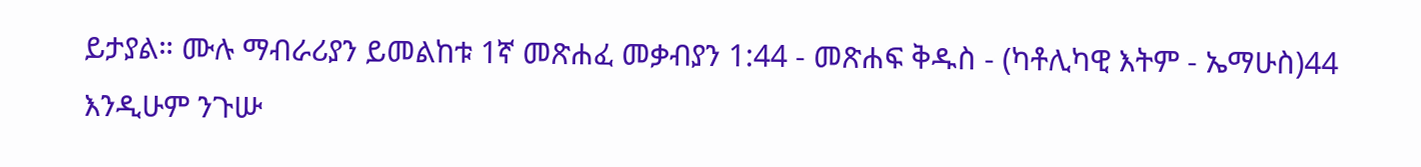ይታያል። ሙሉ ማብራሪያን ይመልከቱ 1ኛ መጽሐፈ መቃብያን 1:44 - መጽሐፍ ቅዱስ - (ካቶሊካዊ እትም - ኤማሁስ)44 እንዲሁም ንጉሡ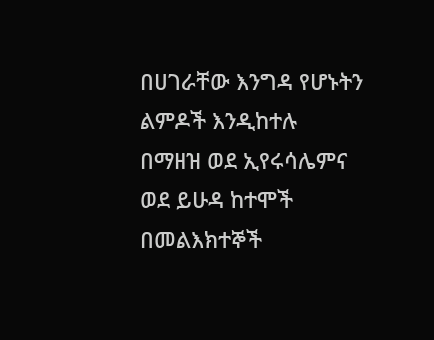በሀገራቸው እንግዳ የሆኑትን ልምዶች እንዲከተሉ በማዘዝ ወደ ኢየሩሳሌምና ወደ ይሁዳ ከተሞች በመልእክተኞች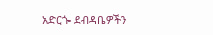አድርጐ ደብዳቤዎችን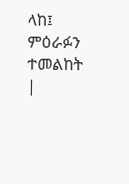ላከ፤ ምዕራፉን ተመልከት |